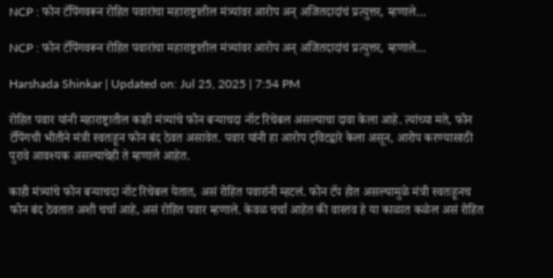NCP : फोन टॅपिंगवरून रोहित पवारांचा महाराष्ट्रातील मंत्र्यांवर आरोप अन् अजितदादांचं प्रत्युत्तर, म्हणाले…

NCP : फोन टॅपिंगवरून रोहित पवारांचा महाराष्ट्रातील मंत्र्यांवर आरोप अन् अजितदादांचं प्रत्युत्तर, म्हणाले…

Harshada Shinkar | Updated on: Jul 25, 2025 | 7:54 PM

रोहित पवार यांनी महाराष्ट्रातील काही मंत्र्यांचे फोन बऱ्याचदा नॉट रिचेबल असल्याचा दावा केला आहे. त्यांच्या मते, फोन टॅपिंगची भीतीने मंत्री स्वतःहून फोन बंद ठेवत असावेत. पवार यांनी हा आरोप ट्विटद्वारे केला असून, आरोप करण्यासाठी पुरावे आवश्यक असल्याचेही ते म्हणाले आहेत.

काही मंत्र्यांचे फोन बऱ्याचदा नॉट रिचेबल येतात, असं रोहित पवारांनी म्हटलं. फोन टॅप होत असल्यामुळे मंत्री स्वतःहूनच फोन बंद ठेवतात अशी चर्चा आहे, असं रोहित पवार म्हणाले. केवळ चर्चा आहेत की वास्तव हे या काळात कळेल असं रोहित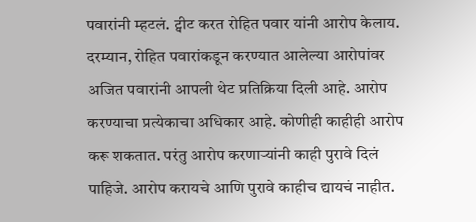पवारांनी म्हटलं. ट्वीट करत रोहित पवार यांनी आरोप केलाय. दरम्यान, रोहित पवारांकडून करण्यात आलेल्या आरोपांवर अजित पवारांनी आपली थेट प्रतिक्रिया दिली आहे. आरोप करण्याचा प्रत्येकाचा अधिकार आहे. कोणीही काहीही आरोप करू शकतात. परंतु आरोप करणाऱ्यांनी काही पुरावे दिलं पाहिजे. आरोप करायचे आणि पुरावे काहीच द्यायचं नाहीत.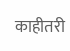काहीतरी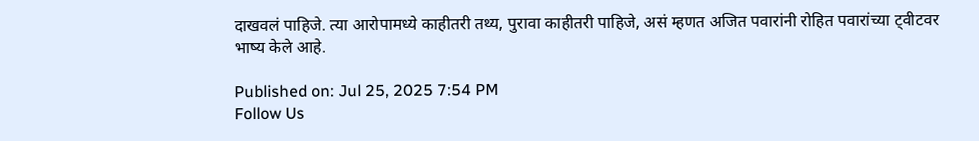दाखवलं पाहिजे. त्या आरोपामध्ये काहीतरी तथ्य, पुरावा काहीतरी पाहिजे, असं म्हणत अजित पवारांनी रोहित पवारांच्या ट्वीटवर भाष्य केले आहे.

Published on: Jul 25, 2025 7:54 PM
Follow Us